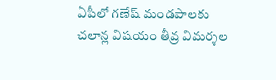ఏపీలో గణేష్ మండపాలకు చలాన్ల విషయం తీవ్ర విమర్శల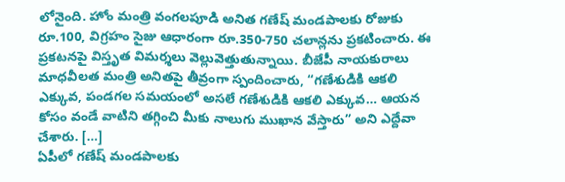లోనైంది. హోం మంత్రి వంగలపూడి అనిత గణేష్ మండపాలకు రోజుకు రూ.100, విగ్రహం సైజు ఆధారంగా రూ.350-750 చలాన్లను ప్రకటించారు. ఈ ప్రకటనపై విస్తృత విమర్శలు వెల్లువెత్తుతున్నాయి. బీజేపీ నాయకురాలు మాధవీలత మంత్రి అనితపై తీవ్రంగా స్పందించారు, “గణేశుడికి ఆకలి ఎక్కువ, పండగల సమయంలో అసలే గణేశుడికి ఆకలి ఎక్కువ… ఆయన కోసం వండే వాటిని తగ్గించి మీకు నాలుగు ముఖాన వేస్తారు” అని ఎద్దేవా చేశారు. […]
ఏపీలో గణేష్ మండపాలకు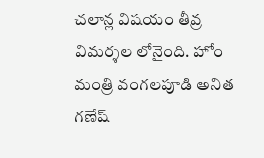చలాన్ల విషయం తీవ్ర విమర్శల లోనైంది. హోం మంత్రి వంగలపూడి అనిత గణేష్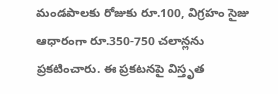మండపాలకు రోజుకు రూ.100, విగ్రహం సైజు ఆధారంగా రూ.350-750 చలాన్లను ప్రకటించారు. ఈ ప్రకటనపై విస్తృత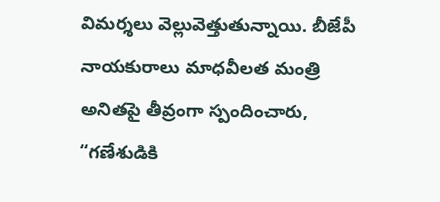విమర్శలు వెల్లువెత్తుతున్నాయి. బీజేపీ నాయకురాలు మాధవీలత మంత్రి అనితపై తీవ్రంగా స్పందించారు, “గణేశుడికి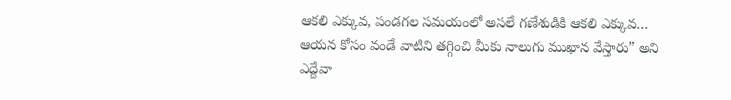ఆకలి ఎక్కువ, పండగల సమయంలో అసలే గణేశుడికి ఆకలి ఎక్కువ… ఆయన కోసం వండే వాటిని తగ్గించి మీకు నాలుగు ముఖాన వేస్తారు” అని ఎద్దేవా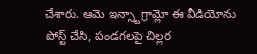చేశారు. ఆమె ఇన్స్టాగ్రామ్లో ఈ వీడియోను పోస్ట్ చేసి, పండగలపై చిల్లర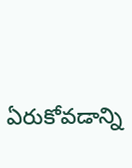ఏరుకోవడాన్ని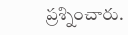ప్రశ్నించారు.